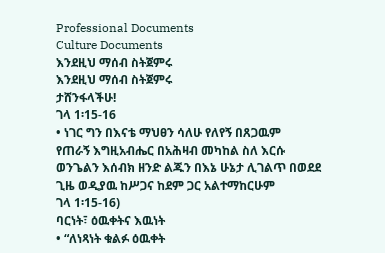Professional Documents
Culture Documents
እንደዚህ ማሰብ ስትጀምሩ
እንደዚህ ማሰብ ስትጀምሩ
ታሸንፋላችሁ!
ገላ 1፡15-16
• ነገር ግን በእናቴ ማህፀን ሳለሁ የለየኝ በጸጋዉም
የጠራኝ እግዚአብሔር በአሕዛብ መካከል ስለ እርሱ
ወንጌልን እሰብክ ዘንድ ልጁን በእኔ ሁኔታ ሊገልጥ በወደደ
ጊዜ ወዲያዉ ከሥጋና ከደም ጋር አልተማከርሁም
ገላ 1፡15-16)
ባርነት፣ ዕዉቀትና እዉነት
• “ለነጻነት ቁልፉ ዕዉቀት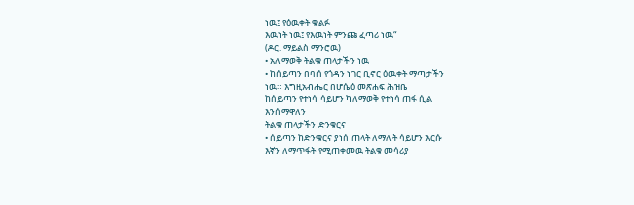ነዉ፤ የዕዉቀት ቁልፉ
እዉነት ነዉ፤ የእዉነት ምንጩ ፈጣሪ ነዉ“
(ዶር. ማይልስ ማንሮዉ)
• አለማወቅ ትልቁ ጠላታችን ነዉ
• ከሰይጣን በባሰ የጎዳን ነገር ቢኖር ዕዉቀት ማጣታችን
ነዉ። እግዚአብሔር በሆሴዕ መጽሐፍ ሕዝቤ
ከሰይጣን የተነሳ ሳይሆን ካለማወቅ የተነሳ ጠፋ ሲል
እንሰማዋለን
ትልቁ ጠላታችን ድንቁርና
• ሰይጣን ከድንቁርና ያነሰ ጠላት ለማለት ሳይሆን እርሱ
እኛን ለማጥፋት የሚጠቀመዉ ትልቁ መሳሪያ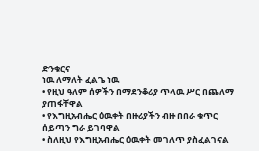ድንቁርና
ነዉ ለማለት ፈልጌ ነዉ
• የዚህ ዓለም ሰዎችን በማደንቆሪያ ጥላዉ ሥር በጨለማ
ያጠፋቸዋል
• የእግዚአብሔር ዕዉቀት በዙሪያችን ብዙ በበራ ቁጥር
ሰይጣን ግራ ይገባዋል
• ስለዚህ የእግዚአብሔር ዕዉቀት መገለጥ ያስፈልገናል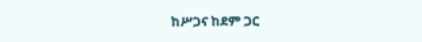ከሥጋና ከደም ጋር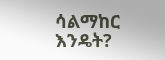ሳልማከር እንዴት?